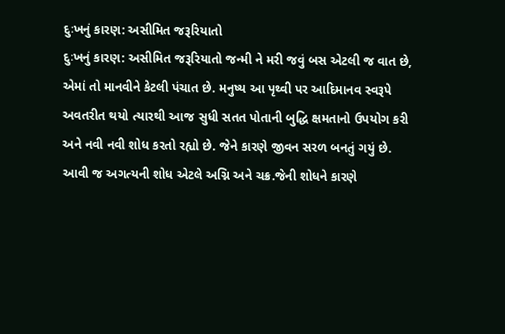દુઃખનું કારણ: અસીમિત જરૂરિયાતો
દુઃખનું કારણ: અસીમિત જરૂરિયાતો જન્મી ને મરી જવું બસ એટલી જ વાત છે, એમાં તો માનવીને કેટલી પંચાત છે. મનુષ્ય આ પૃથ્વી પર આદિમાનવ સ્વરૂપે અવતરીત થયો ત્યારથી આજ સુધી સતત પોતાની બુદ્ધિ ક્ષમતાનો ઉપયોગ કરી અને નવી નવી શોધ કરતો રહ્યો છે. જેને કારણે જીવન સરળ બનતું ગયું છે. આવી જ અગત્યની શોધ એટલે અગ્નિ અને ચક્ર.જેની શોધને કારણે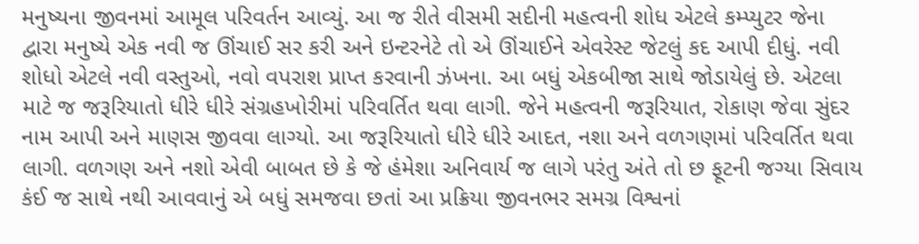મનુષ્યના જીવનમાં આમૂલ પરિવર્તન આવ્યું. આ જ રીતે વીસમી સદીની મહત્વની શોધ એટલે કમ્પ્યુટર જેના દ્વારા મનુષ્યે એક નવી જ ઊંચાઈ સર કરી અને ઇન્ટરનેટે તો એ ઊંચાઈને એવરેસ્ટ જેટલું કદ આપી દીધું. નવી શોધો એટલે નવી વસ્તુઓ, નવો વપરાશ પ્રાપ્ત કરવાની ઝંખના. આ બધું એકબીજા સાથે જોડાયેલું છે. એટલા માટે જ જરૂરિયાતો ધીરે ધીરે સંગ્રહખોરીમાં પરિવર્તિત થવા લાગી. જેને મહત્વની જરૂરિયાત, રોકાણ જેવા સુંદર નામ આપી અને માણસ જીવવા લાગ્યો. આ જરૂરિયાતો ધીરે ધીરે આદત, નશા અને વળગણમાં પરિવર્તિત થવા લાગી. વળગણ અને નશો એવી બાબત છે કે જે હંમેશા અનિવાર્ય જ લાગે પરંતુ અંતે તો છ ફૂટની જગ્યા સિવાય કંઈ જ સાથે નથી આવવાનું એ બધું સમજવા છતાં આ પ્રક્રિયા જીવનભર સમગ્ર વિશ્વનાં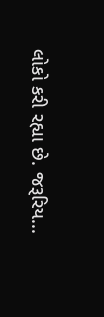લોકો કરી રહ્યા છે. જરૂરિય...